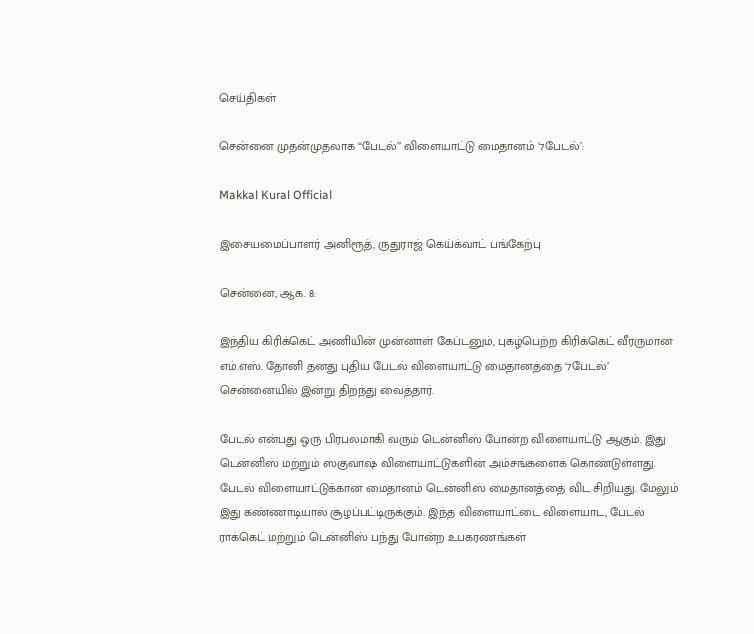செய்திகள்

சென்னை முதன்முதலாக ‘‘பேடல்’’ விளையாட்டு மைதானம் ‘7பேடல்’:

Makkal Kural Official

இசையமைப்பாளர் அனிரூத், ருதுராஜ் கெய்க்வாட் பங்கேற்பு

சென்னை, ஆக. 8:

இந்திய கிரிக்கெட் அணியின் முன்னாள் கேப்டனும், புகழ்பெற்ற கிரிக்கெட் வீரருமான எம்.எஸ். தோனி தனது புதிய பேடல் விளையாட்டு மைதானத்தை ‘7பேடல்’ சென்னையில் இன்று திறந்து வைத்தார்.

பேடல் என்பது ஒரு பிரபலமாகி வரும் டென்னிஸ் போன்ற விளையாட்டு ஆகும். இது டென்னிஸ் மற்றும் ஸ்குவாஷ் விளையாட்டுகளின் அம்சங்களைக் கொண்டுள்ளது. பேடல் விளையாட்டுக்கான மைதானம் டென்னிஸ் மைதானத்தை விட சிறியது. மேலும் இது கண்ணாடியால் சூழப்பட்டிருக்கும். இந்த விளையாட்டை விளையாட, பேடல் ராக்கெட் மற்றும் டென்னிஸ் பந்து போன்ற உபகரணங்கள்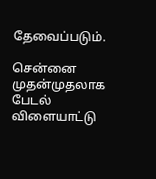தேவைப்படும்.

சென்னை முதன்முதலாக பேடல் விளையாட்டு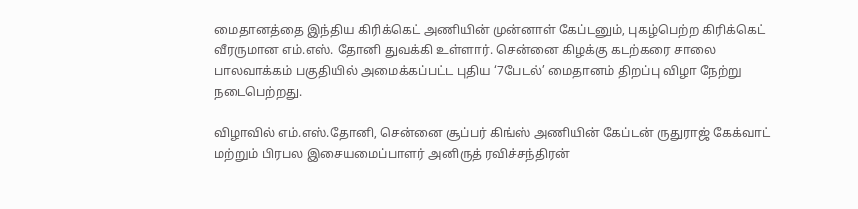மைதானத்தை இந்திய கிரிக்கெட் அணியின் முன்னாள் கேப்டனும், புகழ்பெற்ற கிரிக்கெட் வீரருமான எம்.எஸ். தோனி துவக்கி உள்ளார். சென்னை கிழக்கு கடற்கரை சாலை பாலவாக்கம் பகுதியில் அமைக்கப்பட்ட புதிய ‘7பேடல்’ மைதானம் திறப்பு விழா நேற்று நடைபெற்றது.

விழாவில் எம்.எஸ்.தோனி, சென்னை சூப்பர் கிங்ஸ் அணியின் கேப்டன் ருதுராஜ் கேக்வாட் மற்றும் பிரபல இசையமைப்பாளர் அனிருத் ரவிச்சந்திரன்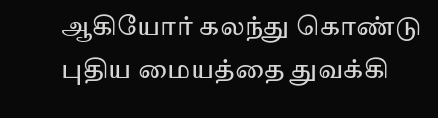ஆகியோர் கலந்து கொண்டு புதிய மையத்தை துவக்கி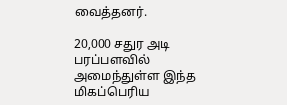வைத்தனர்.

20,000 சதுர அடி பரப்பளவில் அமைந்துள்ள இந்த மிகப்பெரிய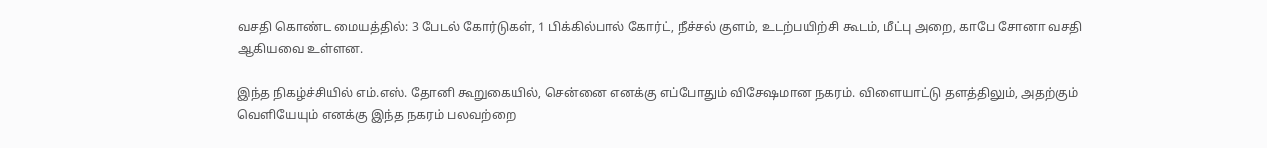வசதி கொண்ட மையத்தில்: 3 பேடல் கோர்டுகள், 1 பிக்கில்பால் கோர்ட், நீச்சல் குளம், உடற்பயிற்சி கூடம், மீட்பு அறை, காபே சோனா வசதி ஆகியவை உள்ளன.

இந்த நிகழ்ச்சியில் எம்.எஸ். தோனி கூறுகையில், சென்னை எனக்கு எப்போதும் விசேஷமான நகரம். விளையாட்டு தளத்திலும், அதற்கும் வெளியேயும் எனக்கு இந்த நகரம் பலவற்றை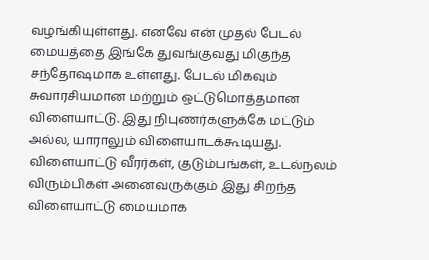வழங்கியுள்ளது. எனவே என் முதல் பேடல் மையத்தை இங்கே துவங்குவது மிகுந்த சந்தோஷமாக உள்ளது. பேடல் மிகவும் சுவாரசியமான மற்றும் ஒட்டுமொத்தமான விளையாட்டு. இது நிபுணர்களுக்கே மட்டும் அல்ல, யாராலும் விளையாடக்கூடியது. விளையாட்டு வீரர்கள், குடும்பங்கள், உடல்நலம் விரும்பிகள் அனைவருக்கும் இது சிறந்த விளையாட்டு மையமாக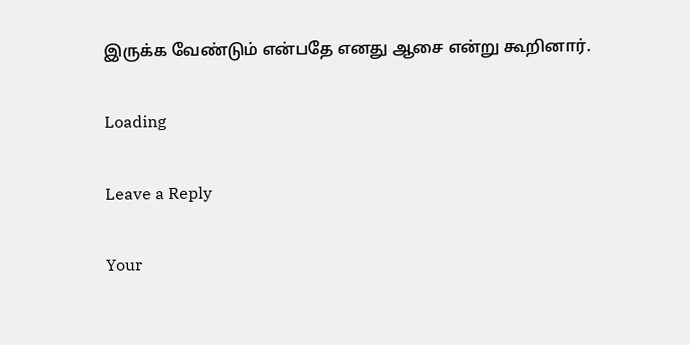இருக்க வேண்டும் என்பதே எனது ஆசை என்று கூறினார்.

Loading

Leave a Reply

Your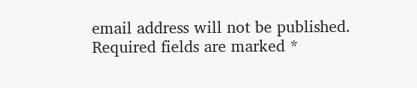email address will not be published. Required fields are marked *